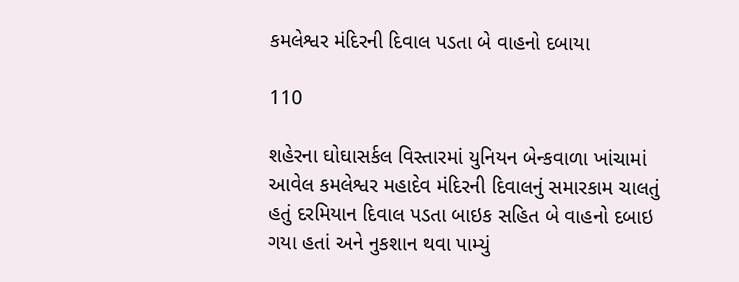કમલેશ્વર મંદિરની દિવાલ પડતા બે વાહનો દબાયા

110

શહેરના ઘોઘાસર્કલ વિસ્તારમાં યુનિયન બેન્કવાળા ખાંચામાં આવેલ કમલેશ્વર મહાદેવ મંદિરની દિવાલનું સમારકામ ચાલતું હતું દરમિયાન દિવાલ પડતા બાઇક સહિત બે વાહનો દબાઇ ગયા હતાં અને નુકશાન થવા પામ્યું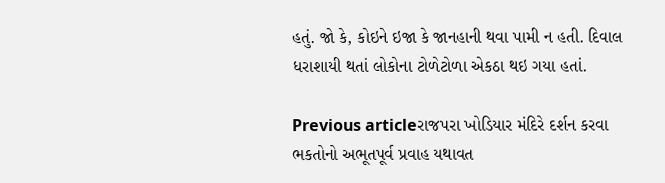હતું. જો કે, કોઇને ઇજા કે જાનહાની થવા પામી ન હતી. દિવાલ ધરાશાયી થતાં લોકોના ટોળેટોળા એકઠા થઇ ગયા હતાં.

Previous articleરાજપરા ખોડિયાર મંદિરે દર્શન કરવા ભકતોનો અભૂતપૂર્વ પ્રવાહ યથાવત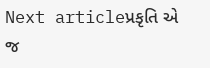Next articleપ્રકૃતિ એ જ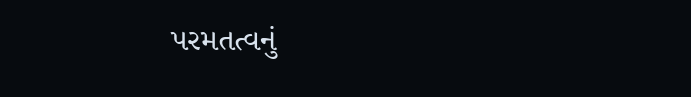પરમતત્વનું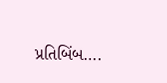પ્રતિબિંબ….